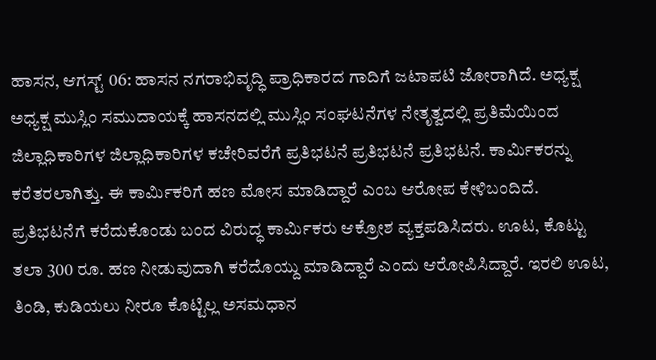ಹಾಸನ, ಆಗಸ್ಟ್ 06: ಹಾಸನ ನಗರಾಭಿವೃದ್ಧಿ ಪ್ರಾಧಿಕಾರದ ಗಾದಿಗೆ ಜಟಾಪಟಿ ಜೋರಾಗಿದೆ. ಅಧ್ಯಕ್ಷ ಅಧ್ಯಕ್ಷ ಮುಸ್ಲಿಂ ಸಮುದಾಯಕ್ಕೆ ಹಾಸನದಲ್ಲಿ ಮುಸ್ಲಿಂ ಸಂಘಟನೆಗಳ ನೇತೃತ್ವದಲ್ಲಿ ಪ್ರತಿಮೆಯಿಂದ ಜಿಲ್ಲಾಧಿಕಾರಿಗಳ ಜಿಲ್ಲಾಧಿಕಾರಿಗಳ ಕಚೇರಿವರೆಗೆ ಪ್ರತಿಭಟನೆ ಪ್ರತಿಭಟನೆ ಪ್ರತಿಭಟನೆ. ಕಾರ್ಮಿಕರನ್ನು ಕರೆತರಲಾಗಿತ್ತು. ಈ ಕಾರ್ಮಿಕರಿಗೆ ಹಣ ಮೋಸ ಮಾಡಿದ್ದಾರೆ ಎಂಬ ಆರೋಪ ಕೇಳಿಬಂದಿದೆ. ಪ್ರತಿಭಟನೆಗೆ ಕರೆದುಕೊಂಡು ಬಂದ ವಿರುದ್ಧ ಕಾರ್ಮಿಕರು ಆಕ್ರೋಶ ವ್ಯಕ್ತಪಡಿಸಿದರು. ಊಟ, ಕೊಟ್ಟು ತಲಾ 300 ರೂ. ಹಣ ನೀಡುವುದಾಗಿ ಕರೆದೊಯ್ದು ಮಾಡಿದ್ದಾರೆ ಎಂದು ಆರೋಪಿಸಿದ್ದಾರೆ. ಇರಲಿ ಊಟ, ತಿಂಡಿ, ಕುಡಿಯಲು ನೀರೂ ಕೊಟ್ಟಿಲ್ಲ ಅಸಮಧಾನ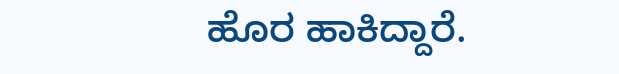ಹೊರ ಹಾಕಿದ್ದಾರೆ.